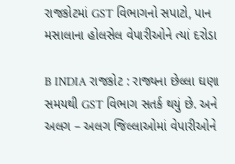રાજકોટમાં GST વિભાગનો સપાટો, પાન મસાલાના હોલસેલ વેપારીઓને ત્યાં દરોડા

B INDIA રાજકોટ : રાજ્યના છેલ્લા ઘણા સમયથી GST વિભાગ સતર્ક થયું છે. અને અલગ – અલગ જિલ્લાઓમાં વેપારીઓને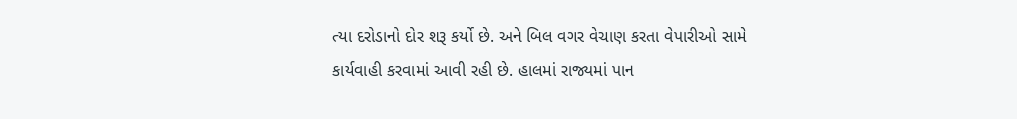ત્યા દરોડાનો દોર શરૂ કર્યો છે. અને બિલ વગર વેચાણ કરતા વેપારીઓ સામે કાર્યવાહી કરવામાં આવી રહી છે. હાલમાં રાજ્યમાં પાન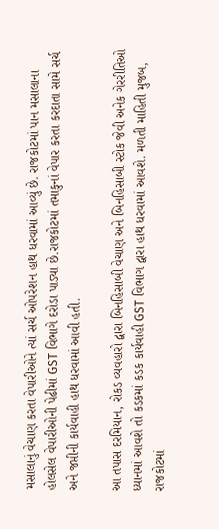મસાલાનું વેચાણ કરતા વેપારીઓને ત્યાં સર્ચ ઓપરેશન હાથ ધરવામાં આવ્યું છે. રાજકોટમાં પાન મસાલાના હોલસેલ વેપારીઓની પેઢીમાં GST વિભાગે દરોડા પાડ્યા છે.રાજકોટમાં તમાકુનાં વેપાર કરતા કરદાતા સામે સર્ચ અને જપ્તીની કાર્યવાહી હાથ ધરવામાં આવી હતી.

આ તપાસ દરમિયાન, રોકડ વ્યવહારો દ્વારા બિનહિસાબી વેચાણ અને બિનહિસાબી સ્ટોક જેવી અનેક ગેરરીતિઓ ધ્યાનમાં આવશે તો કડકમાં કડક કાર્યવાહી GST વિભાગ દ્વારા હાથ ધરવામાં આવશે. મળતી માહિતી મુજબ, રાજકોટમાં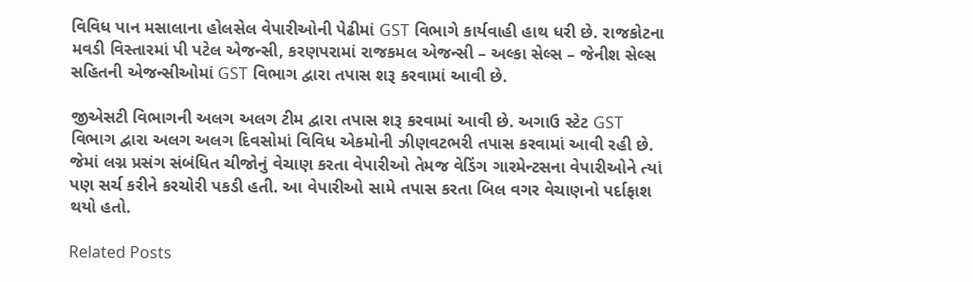વિવિધ પાન મસાલાના હોલસેલ વેપારીઓની પેઢીમાં GST વિભાગે કાર્યવાહી હાથ ધરી છે. રાજકોટના મવડી વિસ્તારમાં પી પટેલ એજન્સી, કરણપરામાં રાજકમલ એજન્સી – અલ્કા સેલ્સ – જેનીશ સેલ્સ સહિતની એજન્સીઓમાં GST વિભાગ દ્વારા તપાસ શરૂ કરવામાં આવી છે.

જીએસટી વિભાગની અલગ અલગ ટીમ દ્વારા તપાસ શરૂ કરવામાં આવી છે. અગાઉ સ્ટેટ GST વિભાગ દ્વારા અલગ અલગ દિવસોમાં વિવિધ એકમોની ઝીણવટભરી તપાસ કરવામાં આવી રહી છે. જેમાં લગ્ન પ્રસંગ સંબંધિત ચીજોનું વેચાણ કરતા વેપારીઓ તેમજ વેડિંગ ગારમેન્ટસના વેપારીઓને ત્યાં પણ સર્ચ કરીને કરચોરી પકડી હતી. આ વેપારીઓ સામે તપાસ કરતા બિલ વગર વેચાણનો પર્દાફાશ થયો હતો.

Related Posts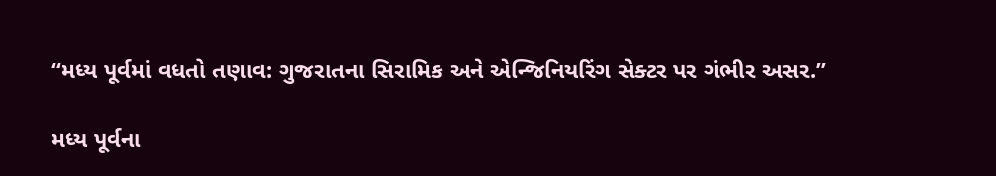“મધ્ય પૂર્વમાં વધતો તણાવ: ગુજરાતના સિરામિક અને એન્જિનિયરિંગ સેક્ટર પર ગંભીર અસર.”

મધ્ય પૂર્વના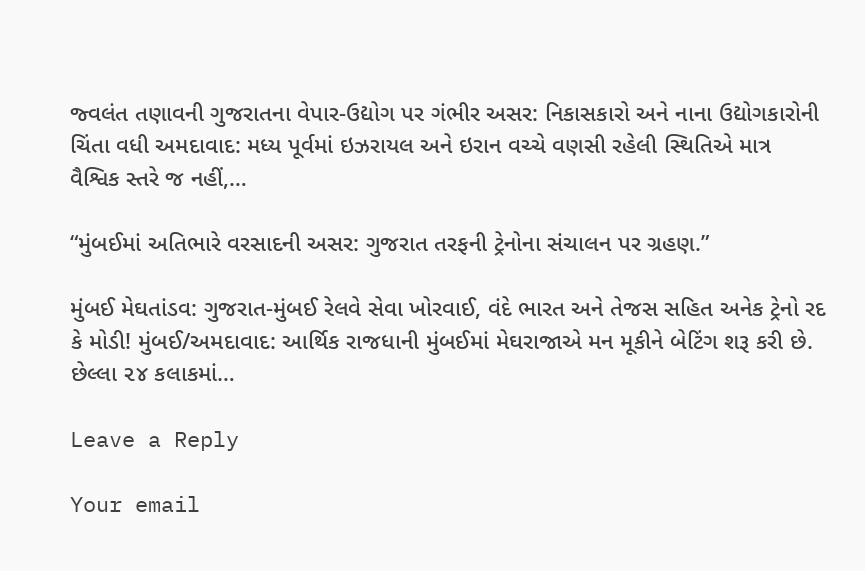જ્વલંત તણાવની ગુજરાતના વેપાર-ઉદ્યોગ પર ગંભીર અસર: નિકાસકારો અને નાના ઉદ્યોગકારોની ચિંતા વધી અમદાવાદ: મધ્ય પૂર્વમાં ઇઝરાયલ અને ઇરાન વચ્ચે વણસી રહેલી સ્થિતિએ માત્ર વૈશ્વિક સ્તરે જ નહીં,…

“મુંબઈમાં અતિભારે વરસાદની અસર: ગુજરાત તરફની ટ્રેનોના સંચાલન પર ગ્રહણ.”

મુંબઈ મેઘતાંડવ: ગુજરાત-મુંબઈ રેલવે સેવા ખોરવાઈ, વંદે ભારત અને તેજસ સહિત અનેક ટ્રેનો રદ કે મોડી! મુંબઈ/અમદાવાદ: આર્થિક રાજધાની મુંબઈમાં મેઘરાજાએ મન મૂકીને બેટિંગ શરૂ કરી છે. છેલ્લા ૨૪ કલાકમાં…

Leave a Reply

Your email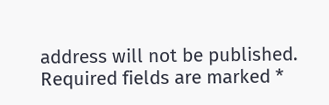address will not be published. Required fields are marked *